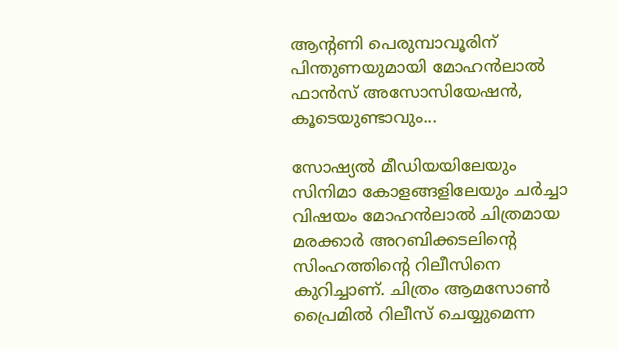ആന്റണി പെരുമ്പാവൂരിന് പിന്തുണയുമായി മോഹന്‍ലാല്‍ ഫാന്‍സ് അസോസിയേഷന്‍, കൂടെയുണ്ടാവും...

സോഷ്യൽ മീഡിയയിലേയും സിനിമാ കോളങ്ങളിലേയും ചർച്ചാ വിഷയം മോഹൻലാൽ ചിത്രമായ മരക്കാര്‍ അറബിക്കടലിന്റെ സിംഹത്തിന്റെ റിലീസിനെ കുറിച്ചാണ്. ചിത്രം ആമസോണ്‍ പ്രൈമില്‍ റിലീസ് ചെയ്യുമെന്ന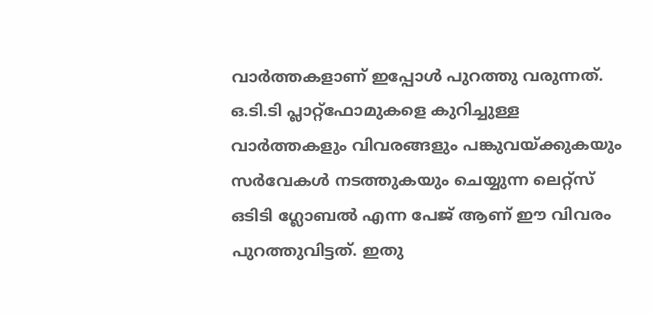വാര്‍ത്തകളാണ് ഇപ്പോള്‍ പുറത്തു വരുന്നത്. ഒ.ടി.ടി പ്ലാറ്റ്‌ഫോമുകളെ കുറിച്ചുള്ള വാര്‍ത്തകളും വിവരങ്ങളും പങ്കുവയ്ക്കുകയും സര്‍വേകള്‍ നടത്തുകയും ചെയ്യുന്ന ലെറ്റ്സ് ഒടിടി ഗ്ലോബല്‍ എന്ന പേജ് ആണ് ഈ വിവരം പുറത്തുവിട്ടത്. ഇതു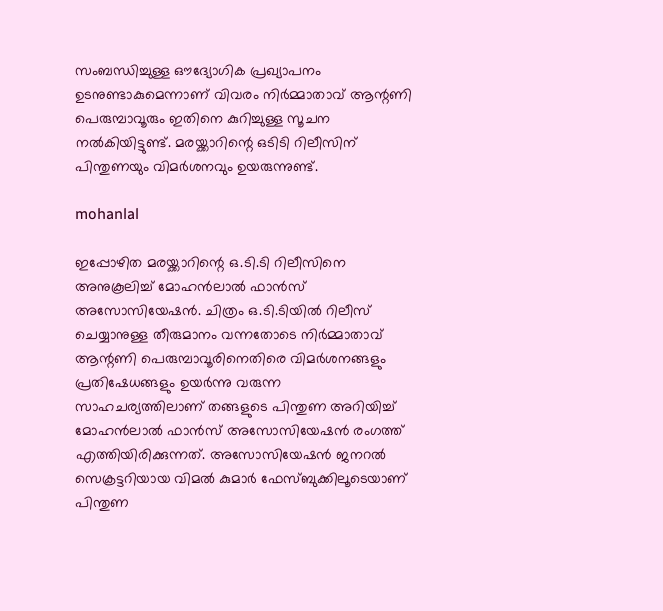സംബന്ധിച്ചുള്ള ഔദ്യോഗിക പ്രഖ്യാപനം ഉടനുണ്ടാകുമെന്നാണ് വിവരം നിർമ്മാതാവ് ആന്റണി പെരുമ്പാവൂരും ഇതിനെ കുറിച്ചുള്ള സൂചന നൽകിയിട്ടുണ്ട്. മരയ്ക്കാറിന്റെ ഒടിടി റിലീസിന് പിന്തുണയും വിമർശനവും ഉയരുന്നുണ്ട്.

mohanlal

ഇപ്പോഴിത മരയ്ക്കാറിന്റെ ഒ.ടി.ടി റിലീസിനെ അനുകൂലിച്ച് മോഹന്‍ലാല്‍ ഫാന്‍സ് അസോസിയേഷൻ. ചിത്രം ഒ.ടി.ടിയില്‍ റിലീസ് ചെയ്യാനുള്ള തീരുമാനം വന്നതോടെ നിര്‍മ്മാതാവ് ആന്റണി പെരുമ്പാവൂരിനെതിരെ വിമര്‍ശനങ്ങളും പ്രതിഷേധങ്ങളും ഉയർന്നു വരുന്ന സാഹചര്യത്തിലാണ് തങ്ങളുടെ പിന്തുണ അറിയിച്ച് മോഹന്‍ലാല്‍ ഫാന്‍സ് അസോസിയേഷന്‍ രംഗത്ത് എത്തിയിരിക്കുന്നത്. അസോസിയേഷന്‍ ജനറല്‍ സെക്രട്ടറിയായ വിമല്‍ കുമാര്‍ ഫേസ്ബുക്കിലൂടെയാണ് പിന്തുണ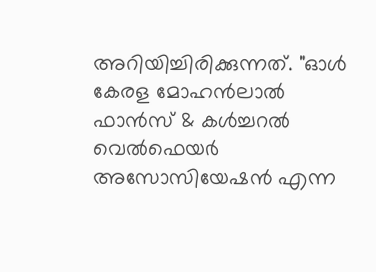അറിയിച്ചിരിക്കുന്നത്. "ഓള്‍ കേരള മോഹന്‍ലാല്‍ ഫാന്‍സ് & കള്‍ച്ചറല്‍ വെല്‍ഫെയര്‍ അസോസിയേഷന്‍ എന്ന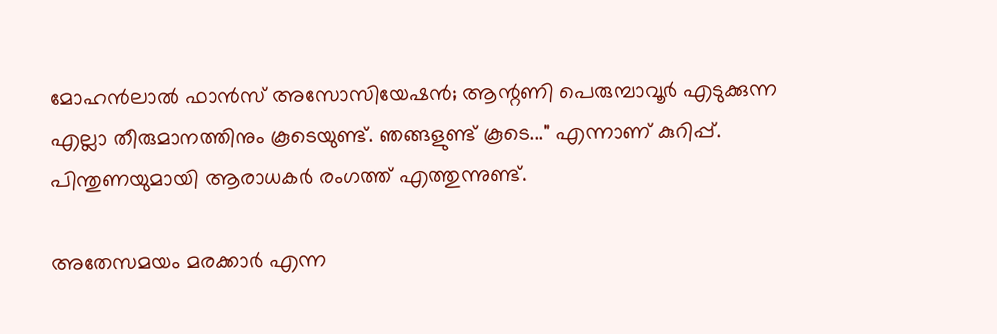മോഹന്‍ലാല്‍ ഫാന്‍സ് അസോസിയേഷന്‍; ആന്റണി പെരുമ്പാവൂര്‍ എടുക്കുന്ന എല്ലാ തീരുമാനത്തിനും കൂടെയുണ്ട്. ഞങ്ങളുണ്ട് കൂടെ..." എന്നാണ് കുറിപ്പ്. പിന്തുണയുമായി ആരാധകർ രംഗത്ത് എത്തുന്നുണ്ട്.

അതേസമയം മരക്കാര്‍ എന്ന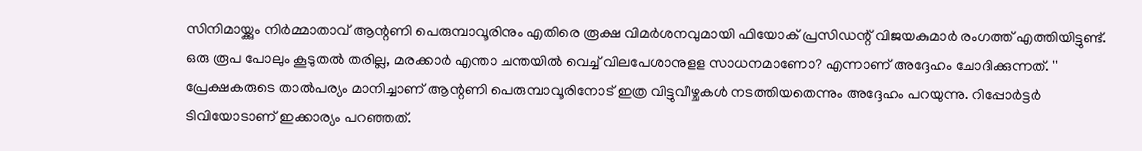സിനിമായ്ക്കും നിര്‍മ്മാതാവ് ആന്റണി പെരുമ്പാവൂരിനും എതിരെ രൂക്ഷ വിമർശനവുമായി ഫിയോക് പ്രസിഡന്റ് വിജയകുമാര്‍ രംഗത്ത് എത്തിയിട്ടുണ്ട്. ഒരു രൂപ പോലും കൂടുതല്‍ തരില്ല, മരക്കാര്‍ എന്താ ചന്തയില്‍ വെച്ച് വിലപേശാനുളള സാധനമാണോ? എന്നാണ് അദ്ദേഹം ചോദിക്കുന്നത്. '' പ്രേക്ഷകരുടെ താല്‍പര്യം മാനിച്ചാണ് ആന്റണി പെരുമ്പാവൂരിനോട് ഇത്ര വിട്ടുവീഴ്ചകള്‍ നടത്തിയതെന്നും അദ്ദേഹം പറയുന്നു. റിപ്പോർട്ടർ ടിവിയോടാണ് ഇക്കാര്യം പറഞ്ഞത്.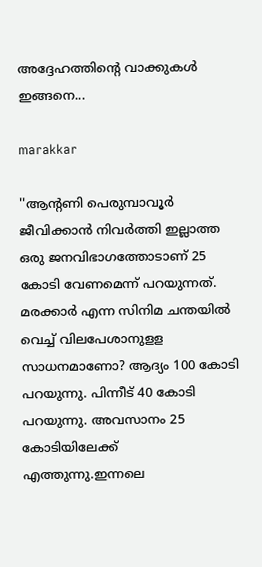അദ്ദേഹത്തിന്റെ വാക്കുകൾ ഇങ്ങനെ...

marakkar

''ആന്റണി പെരുമ്പാവൂർ ജീവിക്കാൻ നിവർത്തി ഇല്ലാത്ത ഒരു ജനവിഭാഗത്തോടാണ് 25 കോടി വേണമെന്ന് പറയുന്നത്. മരക്കാർ എന്ന സിനിമ ചന്തയിൽ വെച്ച് വിലപേശാനുളള സാധനമാണോ? ആദ്യം 100 കോടി പറയുന്നു. പിന്നീട് 40 കോടി പറയുന്നു. അവസാനം 25 കോടിയിലേക്ക് എത്തുന്നു.ഇന്നലെ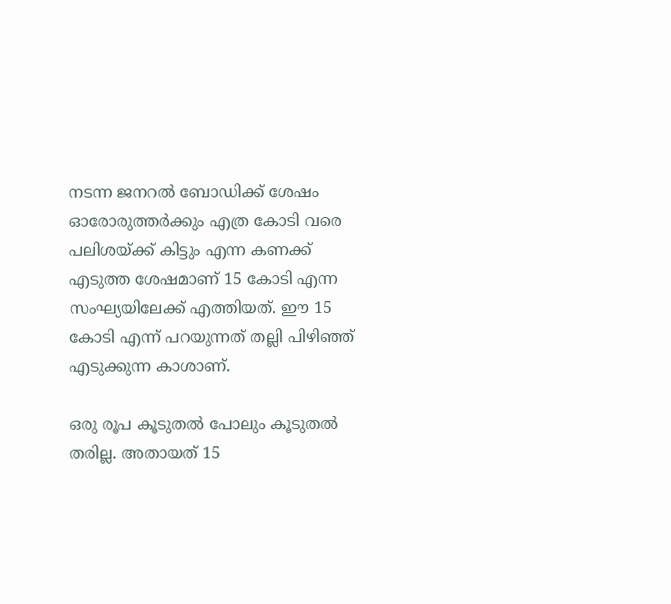നടന്ന ജനറൽ ബോഡിക്ക് ശേഷം ഓരോരുത്തർക്കും എത്ര കോടി വരെ പലിശയ്ക്ക് കിട്ടും എന്ന കണക്ക് എടുത്ത ശേഷമാണ് 15 കോടി എന്ന സംഘ്യയിലേക്ക് എത്തിയത്. ഈ 15 കോടി എന്ന് പറയുന്നത് തല്ലി പിഴിഞ്ഞ് എടുക്കുന്ന കാശാണ്.

ഒരു രൂപ കൂടുതൽ പോലും കൂടുതൽ തരില്ല. അതായത് 15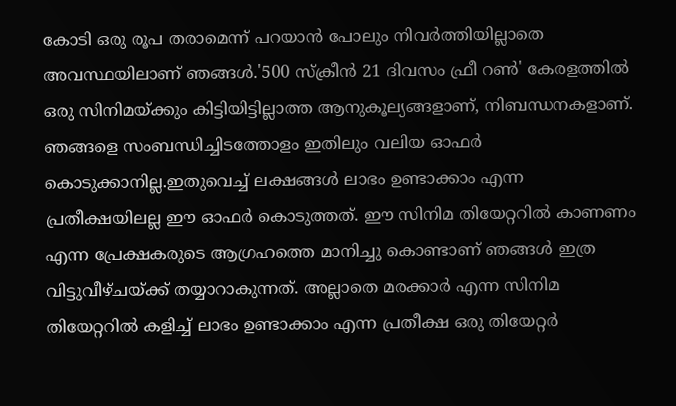കോടി ഒരു രൂപ തരാമെന്ന് പറയാൻ പോലും നിവർത്തിയില്ലാതെ അവസ്ഥയിലാണ് ഞങ്ങൾ.'500 സ്ക്രീൻ 21 ദിവസം ഫ്രീ റൺ' കേരളത്തിൽ ഒരു സിനിമയ്ക്കും കിട്ടിയിട്ടില്ലാത്ത ആനുകൂല്യങ്ങളാണ്, നിബന്ധനകളാണ്. ഞങ്ങളെ സംബന്ധിച്ചിടത്തോളം ഇതിലും വലിയ ഓഫർ കൊടുക്കാനില്ല.ഇതുവെച്ച് ലക്ഷങ്ങൾ ലാഭം ഉണ്ടാക്കാം എന്ന പ്രതീക്ഷയിലല്ല ഈ ഓഫർ കൊടുത്തത്. ഈ സിനിമ തിയേറ്ററിൽ കാണണം എന്ന പ്രേക്ഷകരുടെ ആഗ്രഹത്തെ മാനിച്ചു കൊണ്ടാണ് ഞങ്ങൾ ഇത്ര വിട്ടുവീഴ്ചയ്ക്ക് തയ്യാറാകുന്നത്. അല്ലാതെ മരക്കാർ എന്ന സിനിമ തിയേറ്ററിൽ കളിച്ച് ലാഭം ഉണ്ടാക്കാം എന്ന പ്രതീക്ഷ ഒരു തിയേറ്റർ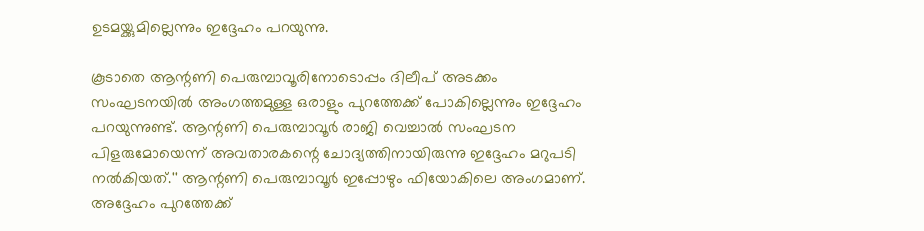ഉടമയ്ക്കുമില്ലെന്നും ഇദ്ദേഹം പറയുന്നു.

കൂടാതെ ആന്റണി പെരുമ്പാവൂരിനോടൊപ്പം ദിലീപ് അടക്കം സംഘടനയില്‍ അംഗത്തമുള്ള ഒരാളും പുറത്തേക്ക് പോകില്ലെന്നും ഇദ്ദേഹം പറയുന്നുണ്ട്. ആന്റണി പെരുമ്പാവൂര്‍ രാജി വെച്ചാല്‍ സംഘടന പിളരുമോയെന്ന് അവതാരകന്റെ ചോദ്യത്തിനായിരുന്നു ഇദ്ദേഹം മറുപടി നൽകിയത്.'' ആന്റണി പെരുമ്പാവൂര്‍ ഇപ്പോഴും ഫിയോകിലെ അംഗമാണ്. അദ്ദേഹം പുറത്തേക്ക്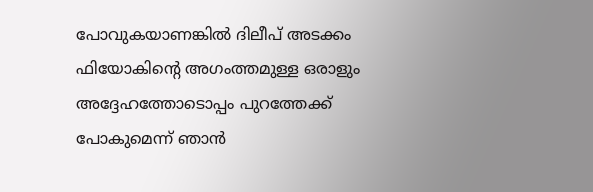പോവുകയാണങ്കില്‍ ദിലീപ് അടക്കം ഫിയോകിന്റെ അഗംത്തമുള്ള ഒരാളും അദ്ദേഹത്തോടൊപ്പം പുറത്തേക്ക് പോകുമെന്ന് ഞാന്‍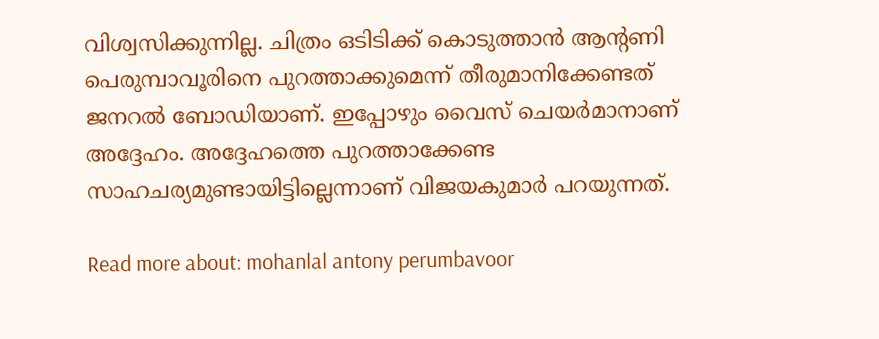വിശ്വസിക്കുന്നില്ല. ചിത്രം ഒടിടിക്ക് കൊടുത്താന്‍ ആന്റണി പെരുമ്പാവൂരിനെ പുറത്താക്കുമെന്ന് തീരുമാനിക്കേണ്ടത് ജനറല്‍ ബോഡിയാണ്. ഇപ്പോഴും വൈസ് ചെയര്‍മാനാണ് അദ്ദേഹം. അദ്ദേഹത്തെ പുറത്താക്കേണ്ട സാഹചര്യമുണ്ടായിട്ടില്ലെന്നാണ് വിജയകുമാര്‍ പറയുന്നത്.

Read more about: mohanlal antony perumbavoor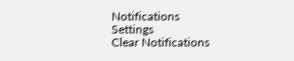Notifications
Settings
Clear Notifications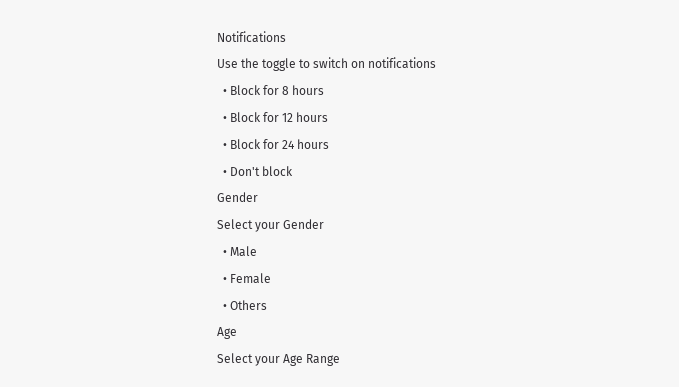Notifications
Use the toggle to switch on notifications
  • Block for 8 hours
  • Block for 12 hours
  • Block for 24 hours
  • Don't block
Gender
Select your Gender
  • Male
  • Female
  • Others
Age
Select your Age Range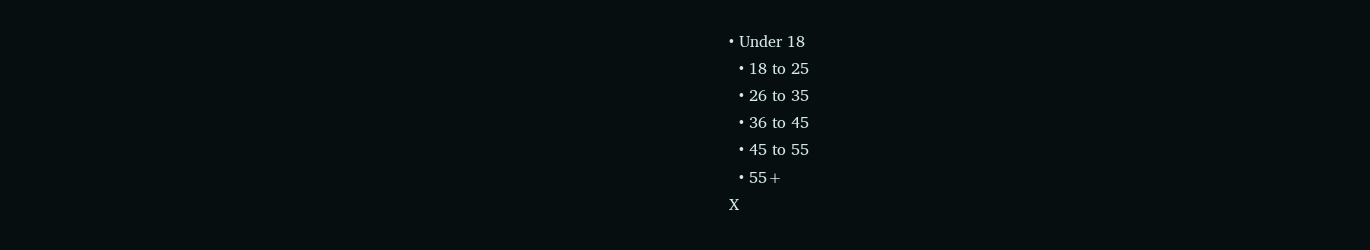• Under 18
  • 18 to 25
  • 26 to 35
  • 36 to 45
  • 45 to 55
  • 55+
X